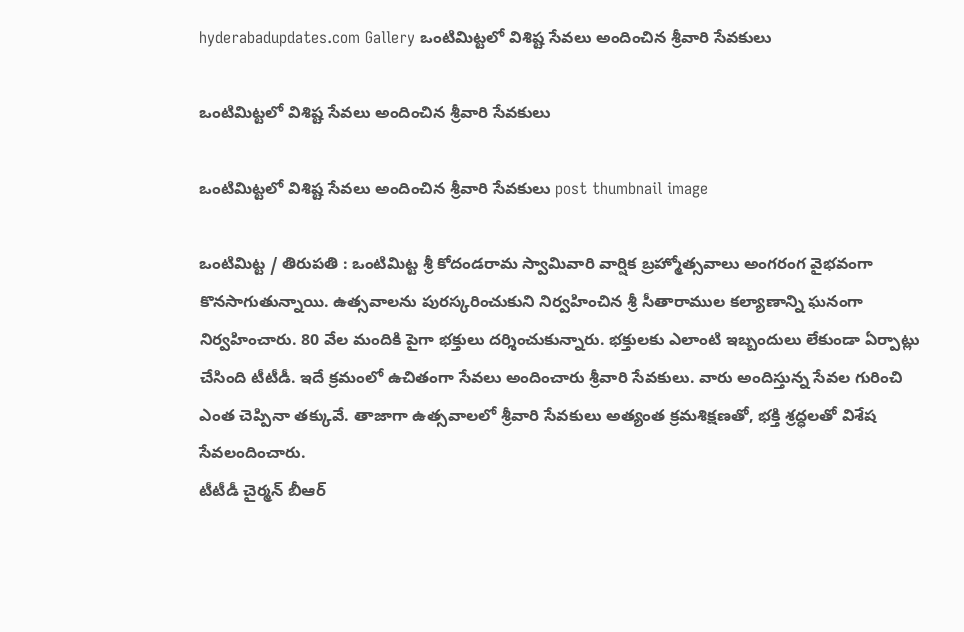hyderabadupdates.com Gallery ఒంటిమిట్ట‌లో విశిష్ట సేవ‌లు అందించిన శ్రీ‌వారి సేవకులు

ఒంటిమిట్ట‌లో విశిష్ట సేవ‌లు అందించిన శ్రీ‌వారి సేవకులు

ఒంటిమిట్ట‌లో విశిష్ట సేవ‌లు అందించిన శ్రీ‌వారి సేవకులు post thumbnail image

ఒంటిమిట్ట / తిరుపతి : ఒంటిమిట్ట శ్రీ కోదండరామ స్వామివారి వార్షిక బ్రహ్మోత్సవాలు అంగ‌రంగ వైభ‌వంగా కొన‌సాగుతున్నాయి. ఉత్స‌వాల‌ను పుర‌స్క‌రించుకుని నిర్వహించిన శ్రీ సీతారాముల కల్యాణాన్ని ఘ‌నంగా నిర్వ‌హించారు. 80 వేల మందికి పైగా భ‌క్తులు ద‌ర్శించుకున్నారు. భ‌క్తుల‌కు ఎలాంటి ఇబ్బందులు లేకుండా ఏర్పాట్లు చేసింది టీటీడీ. ఇదే క్ర‌మంలో ఉచితంగా సేవ‌లు అందించారు శ్రీ‌వారి సేవ‌కులు. వారు అందిస్తున్న సేవ‌ల గురించి ఎంత చెప్పినా త‌క్కువే. తాజాగా ఉత్స‌వాల‌లో శ్రీవారి సేవకులు అత్యంత క్రమశిక్షణతో, భక్తి శ్రద్ధలతో విశేష సేవలందించారు.
టీటీడీ చైర్మన్ బీఆర్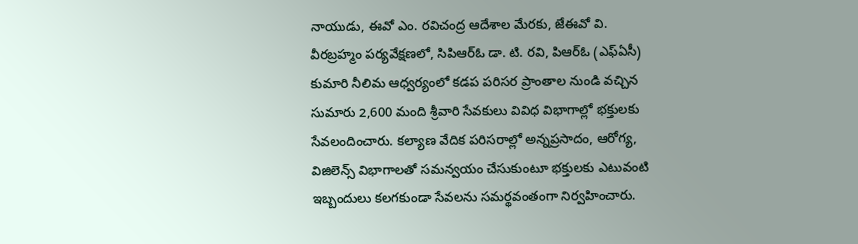నాయుడు, ఈవో ఎం. రవిచంద్ర ఆదేశాల మేరకు, జేఈవో వి. వీరబ్రహ్మం పర్యవేక్షణలో, సిపిఆర్ఓ డా. టి. రవి, పిఆర్ఓ (ఎఫ్‌ఏసీ) కుమారి నీలిమ ఆధ్వర్యంలో కడప పరిసర ప్రాంతాల నుండి వచ్చిన సుమారు 2,600 మంది శ్రీవారి సేవకులు వివిధ విభాగాల్లో భక్తులకు సేవలందించారు. కల్యాణ వేదిక పరిసరాల్లో అన్నప్రసాదం, ఆరోగ్య, విజిలెన్స్ విభాగాలతో సమన్వయం చేసుకుంటూ భక్తులకు ఎటువంటి ఇబ్బందులు కలగకుండా సేవలను సమర్థవంతంగా నిర్వహించారు.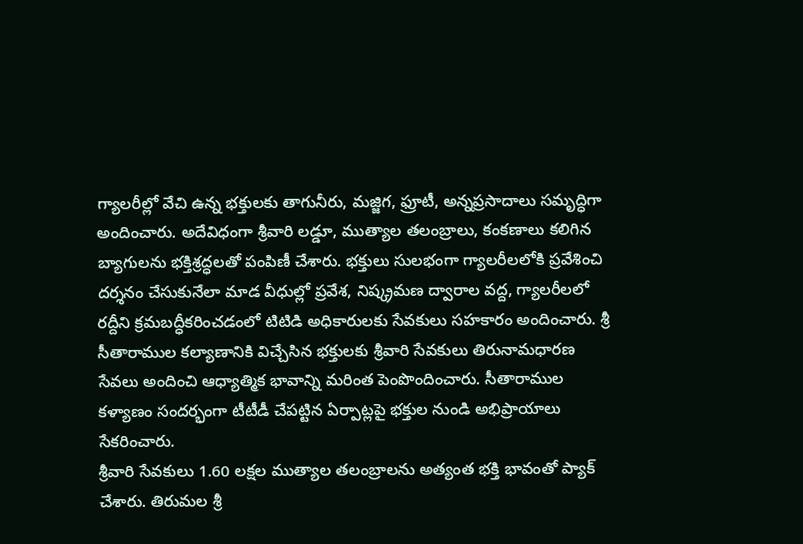గ్యాలరీల్లో వేచి ఉన్న భక్తులకు తాగునీరు, మజ్జిగ, ఫ్రూటీ, అన్నప్రసాదాలు సమృద్ధిగా అందించారు. అదేవిధంగా శ్రీవారి లడ్డూ, ముత్యాల తలంబ్రాలు, కంకణాలు కలిగిన బ్యాగులను భక్తిశ్రద్ధలతో పంపిణీ చేశారు. భక్తులు సులభంగా గ్యాలరీలలోకి ప్రవేశించి దర్శనం చేసుకునేలా మాడ వీధుల్లో ప్రవేశ, నిష్క్రమణ ద్వారాల వద్ద, గ్యాలరీలలో రద్దీని క్రమబద్ధీకరించడంలో టిటిడి అధికారులకు సేవకులు సహకారం అందించారు. శ్రీ సీతారాముల కల్యాణానికి విచ్చేసిన భక్తులకు శ్రీవారి సేవకులు తిరునామధారణ సేవలు అందించి ఆధ్యాత్మిక భావాన్ని మరింత పెంపొందించారు. సీతారాముల కళ్యాణం సందర్భంగా టీటీడీ చేపట్టిన ఏర్పాట్లపై భక్తుల నుండి అభిప్రాయాలు సేకరించారు.
శ్రీవారి సేవకులు 1.60 లక్షల ముత్యాల తలంబ్రాలను అత్యంత భక్తి భావంతో ప్యాక్ చేశారు. తిరుమల శ్రీ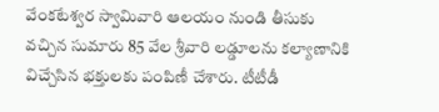వేంకటేశ్వర స్వామివారి ఆలయం నుండి తీసుకు వచ్చిన సుమారు 85 వేల శ్రీవారి లడ్డూలను కల్యాణానికి విచ్చేసిన భక్తులకు పంపిణీ చేశారు. టీటీడీ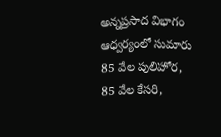అన్నప్రసాద విభాగం ఆధ్వర్యంలో సుమారు 85 వేల పులిహోర, 85 వేల కేసరి,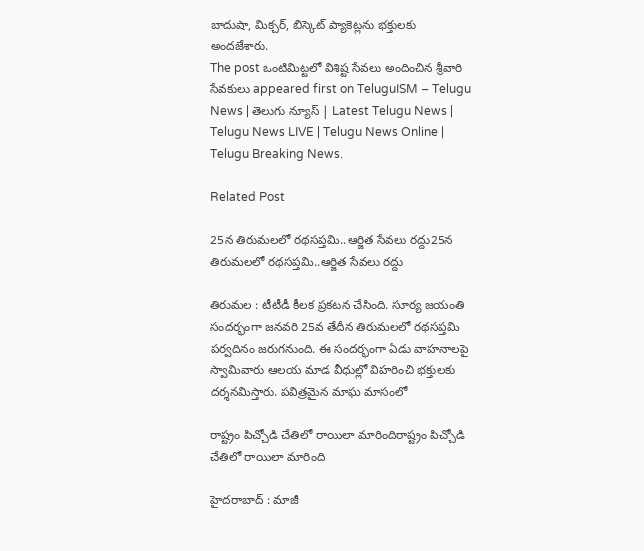బాదుషా, మిక్చర్, బిస్కెట్ ప్యాకెట్లను భక్తులకు అందజేశారు.
The post ఒంటిమిట్ట‌లో విశిష్ట సేవ‌లు అందించిన శ్రీ‌వారి సేవకులు appeared first on TeluguISM – Telugu News | తెలుగు న్యూస్ | Latest Telugu News | Telugu News LIVE | Telugu News Online | Telugu Breaking News.

Related Post

25న తిరుమలలో ర‌థ‌స‌ప్త‌మి..ఆర్జిత సేవ‌లు ర‌ద్దు25న తిరుమలలో ర‌థ‌స‌ప్త‌మి..ఆర్జిత సేవ‌లు ర‌ద్దు

తిరుమల : టీటీడీ కీల‌క ప్ర‌క‌ట‌న చేసింది. సూర్య జయంతి సందర్భంగా జనవరి 25వ తేదీన తిరుమ‌లలో రథసప్తమి పర్వదినం జరుగనుంది. ఈ సందర్భంగా ఏడు వాహనాలపై స్వామివారు ఆలయ మాడ వీధుల్లో విహరించి భక్తులకు దర్శనమిస్తారు. పవిత్రమైన మాఘ మాసంలో

రాష్ట్రం పిచ్చోడి చేతిలో రాయిలా మారిందిరాష్ట్రం పిచ్చోడి చేతిలో రాయిలా మారింది

హైద‌రాబాద్ : మాజీ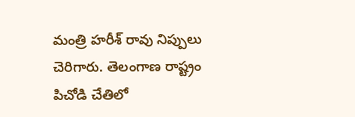మంత్రి హ‌రీశ్ రావు నిప్పులు చెరిగారు. తెలంగాణ రాష్ట్రం పిచోడి చేతిలో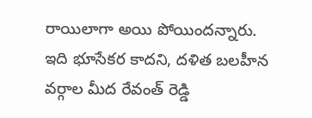రాయిలాగా అయి పోయింద‌న్నారు. ఇది భూసేకర కాద‌ని, దళిత బలహీన వర్గాల మీద రేవంత్ రెడ్డి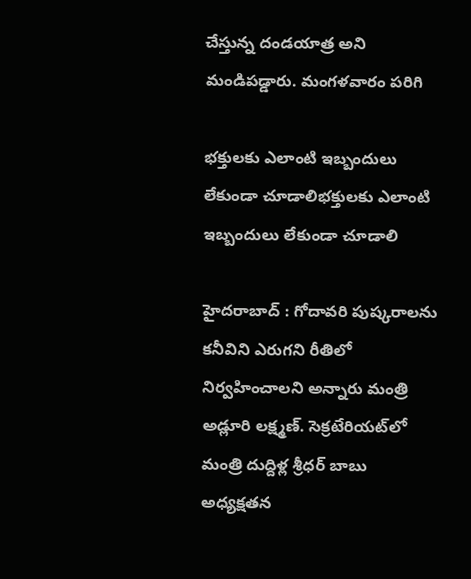చేస్తున్న దండయాత్ర అని మండిప‌డ్డారు. మంగ‌ళ‌వారం ప‌రిగి

భ‌క్తుల‌కు ఎలాంటి ఇబ్బందులు లేకుండా చూడాలిభ‌క్తుల‌కు ఎలాంటి ఇబ్బందులు లేకుండా చూడాలి

హైద‌రాబాద్ : గోదావ‌రి పుష్క‌రాల‌ను క‌నీవిని ఎరుగ‌ని రీతిలో నిర్వహించాల‌ని అన్నారు మంత్రి అడ్లూరి ల‌క్ష్మ‌ణ్. సెక్రటేరియట్‌లో మంత్రి దుద్దిళ్ల శ్రీధర్ బాబు అధ్యక్షతన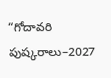“గోదావరి పుష్కరాలు–2027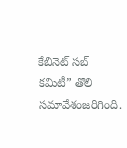కేబినెట్ సబ్ కమిటీ” తొలి సమావేశంజరిగింది.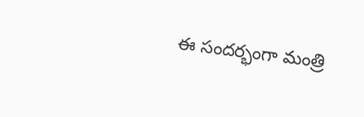ఈ సందర్భంగా మంత్రి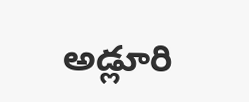అడ్లూరి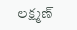లక్ష్మణ్